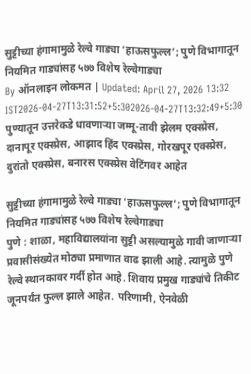सुट्टीच्या हंगामामुळे रेल्वे गाड्या ‘हाऊसफुल्ल’; पुणे विभागातून नियमित गाड्यांसह ५७७ विशेष रेल्वेगाड्या
By ऑनलाइन लोकमत | Updated: April 27, 2026 13:32 IST2026-04-27T13:31:52+5:302026-04-27T13:32:49+5:30
पुण्यातून उत्तरेकडे धावणाऱ्या जम्मू-तावी झेलम एक्स्प्रेस, दानापूर एक्स्प्रेस, आझाद हिंद एक्स्प्रेस, गोरखपूर एक्स्प्रेस, दुरांतो एक्स्प्रेस, बनारस एक्स्प्रेस वेटिंगवर आहेत

सुट्टीच्या हंगामामुळे रेल्वे गाड्या ‘हाऊसफुल्ल’; पुणे विभागातून नियमित गाड्यांसह ५७७ विशेष रेल्वेगाड्या
पुणे : शाळा, महाविद्यालयांना सुट्टी असल्यामुळे गावी जाणाऱ्या प्रवासीसंख्येत मोठ्या प्रमाणात वाढ झाली आहे. त्यामुळे पुणे रेल्वे स्थानकावर गर्दी होत आहे. शिवाय प्रमुख गाड्यांचे तिकीट जूनपर्यंत फुल्ल झाले आहेत. परिणामी, ऐनवेळी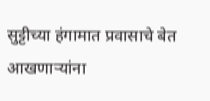सुट्टीच्या हंगामात प्रवासाचे बेत आखणाऱ्यांना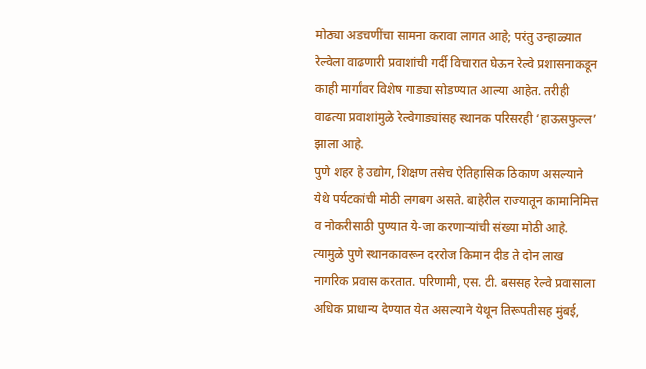मोठ्या अडचणींचा सामना करावा लागत आहे; परंतु उन्हाळ्यात रेल्वेला वाढणारी प्रवाशांची गर्दी विचारात घेऊन रेल्वे प्रशासनाकडून काही मार्गांवर विशेष गाड्या सोडण्यात आल्या आहेत. तरीही वाढत्या प्रवाशांमुळे रेल्वेगाड्यांसह स्थानक परिसरही ‘हाऊसफुल्ल’ झाला आहे.
पुणे शहर हे उद्योग, शिक्षण तसेच ऐतिहासिक ठिकाण असल्याने येथे पर्यटकांची मोठी लगबग असते. बाहेरील राज्यातून कामानिमित्त व नोकरीसाठी पुण्यात ये-जा करणाऱ्यांची संख्या मोठी आहे. त्यामुळे पुणे स्थानकावरून दररोज किमान दीड ते दोन लाख नागरिक प्रवास करतात. परिणामी, एस. टी. बससह रेल्वे प्रवासाला अधिक प्राधान्य देण्यात येत असल्याने येथून तिरूपतीसह मुंबई,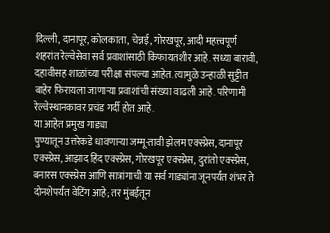दिल्ली, दानापूर, कोलकाता, चेन्नई, गोरखपूर, आदी महत्त्वपूर्ण शहरांत रेल्वेसेवा सर्व प्रवाशांसाठी किफायतशीर आहे. सध्या बारावी, दहावीसह शाळांच्या परीक्षा संपल्या आहेत. त्यामुळे उन्हाळी सुट्टीत बाहेर फिरायला जाणाऱ्या प्रवाशांची संख्या वाढली आहे. परिणामी रेल्वेस्थानकावर प्रचंड गर्दी होत आहे.
या आहेत प्रमुख गाड्या
पुण्यातून उत्तरेकडे धावणाऱ्या जम्मू-तावी झेलम एक्स्प्रेस, दानापूर एक्स्प्रेस, आझाद हिंद एक्स्प्रेस, गोरखपूर एक्स्प्रेस, दुरांतो एक्स्प्रेस, बनारस एक्स्प्रेस आणि सात्रांगाची या सर्व गाड्यांना जूनपर्यंत शंभर ते दोनशेपर्यंत वेटिंग आहे; तर मुंबईतून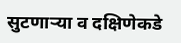सुटणाऱ्या व दक्षिणेकडे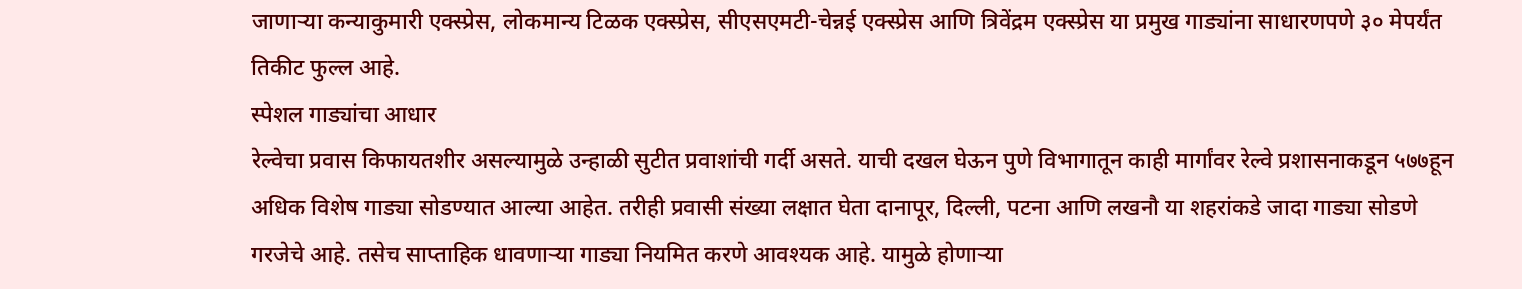जाणाऱ्या कन्याकुमारी एक्स्प्रेस, लोकमान्य टिळक एक्स्प्रेस, सीएसएमटी-चेन्नई एक्स्प्रेस आणि त्रिवेंद्रम एक्स्प्रेस या प्रमुख गाड्यांना साधारणपणे ३० मेपर्यंत तिकीट फुल्ल आहे.
स्पेशल गाड्यांचा आधार
रेल्वेचा प्रवास किफायतशीर असल्यामुळे उन्हाळी सुटीत प्रवाशांची गर्दी असते. याची दखल घेऊन पुणे विभागातून काही मार्गांवर रेल्वे प्रशासनाकडून ५७७हून अधिक विशेष गाड्या सोडण्यात आल्या आहेत. तरीही प्रवासी संख्या लक्षात घेता दानापूर, दिल्ली, पटना आणि लखनौ या शहरांकडे जादा गाड्या सोडणे गरजेचे आहे. तसेच साप्ताहिक धावणाऱ्या गाड्या नियमित करणे आवश्यक आहे. यामुळे होणाऱ्या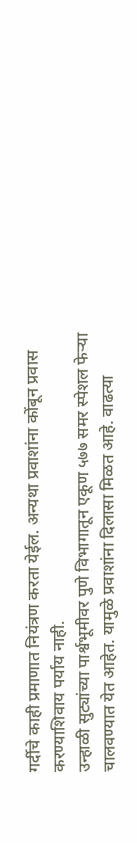गर्दीचे काही प्रमाणात नियंत्रण करता येईल. अन्यथा प्रवाशांना कोंबून प्रवास करण्याशिवाय पर्याय नाही.
उन्हाळी सुट्यांच्या पार्श्वभूमीवर पुणे विभागातून एकूण ५७७ समर स्पेशल फेऱ्या चालवण्यात येत आहेत. यामुळे प्रवाशांना दिलासा मिळत आहे. वाढत्या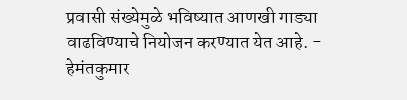प्रवासी संख्येमुळे भविष्यात आणखी गाड्या वाढविण्याचे नियोजन करण्यात येत आहे. - हेमंतकुमार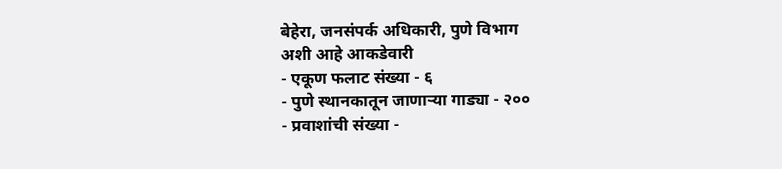बेहेरा, जनसंपर्क अधिकारी, पुणे विभाग
अशी आहे आकडेवारी
- एकूण फलाट संख्या - ६
- पुणे स्थानकातून जाणाऱ्या गाड्या - २००
- प्रवाशांची संख्या -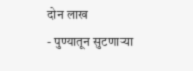दोन लाख
- पुण्यातून सुटणाऱ्या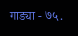गाड्या - ७५.